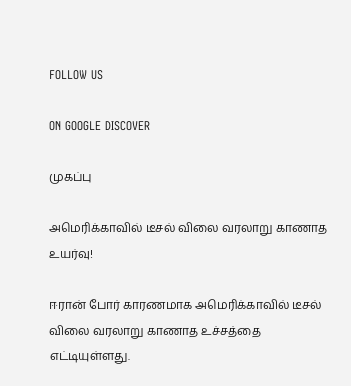FOLLOW US

ON GOOGLE DISCOVER

முகப்பு

அமெரிக்காவில் டீசல் விலை வரலாறு காணாத உயர்வு!

ஈரான் போர் காரணமாக அமெரிக்காவில் டீசல் விலை வரலாறு காணாத உச்சத்தை எட்டியுள்ளது.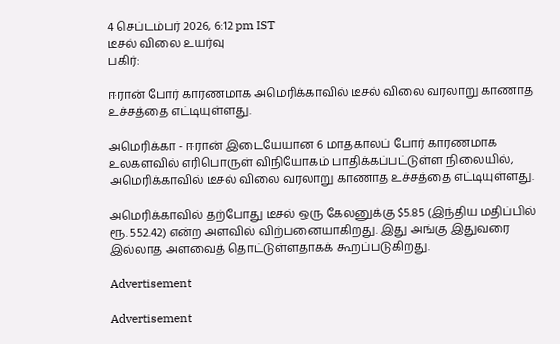4 செப்டம்பர் 2026, 6:12 pm IST
டீசல் விலை உயர்வு
பகிர்:

ஈரான் போர் காரணமாக அமெரிக்காவில் டீசல் விலை வரலாறு காணாத உச்சத்தை எட்டியுள்ளது.

அமெரிக்கா - ஈரான் இடையேயான 6 மாதகாலப் போர் காரணமாக உலகளவில் எரிபொருள் விநியோகம் பாதிக்கப்பட்டுள்ள நிலையில், அமெரிக்காவில் டீசல் விலை வரலாறு காணாத உச்சத்தை எட்டியுள்ளது.

அமெரிக்காவில் தற்போது டீசல் ஒரு கேலனுக்கு $5.85 (இந்திய மதிப்பில் ரூ. 552.42) என்ற அளவில் விற்பனையாகிறது. இது அங்கு இதுவரை இல்லாத அளவைத் தொட்டுள்ளதாகக் கூறப்படுகிறது.

Advertisement

Advertisement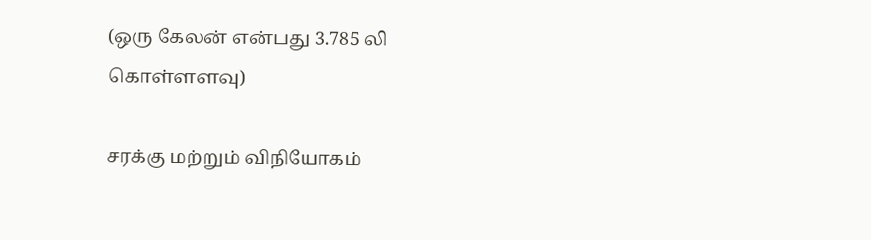(ஒரு கேலன் என்பது 3.785 லி கொள்ளளவு)

சரக்கு மற்றும் விநியோகம்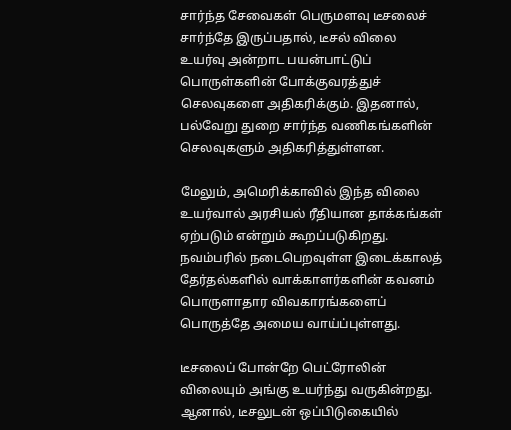சார்ந்த சேவைகள் பெருமளவு டீசலைச் சார்ந்தே இருப்பதால், டீசல் விலை உயர்வு அன்றாட பயன்பாட்டுப் பொருள்களின் போக்குவரத்துச் செலவுகளை அதிகரிக்கும். இதனால், பல்வேறு துறை சார்ந்த வணிகங்களின் செலவுகளும் அதிகரித்துள்ளன.

மேலும், அமெரிக்காவில் இந்த விலை உயர்வால் அரசியல் ரீதியான தாக்கங்கள் ஏற்படும் என்றும் கூறப்படுகிறது. நவம்பரில் நடைபெறவுள்ள இடைக்காலத் தேர்தல்களில் வாக்காளர்களின் கவனம் பொருளாதார விவகாரங்களைப் பொருத்தே அமைய வாய்ப்புள்ளது.

டீசலைப் போன்றே பெட்ரோலின் விலையும் அங்கு உயர்ந்து வருகின்றது. ஆனால், டீசலுடன் ஒப்பிடுகையில்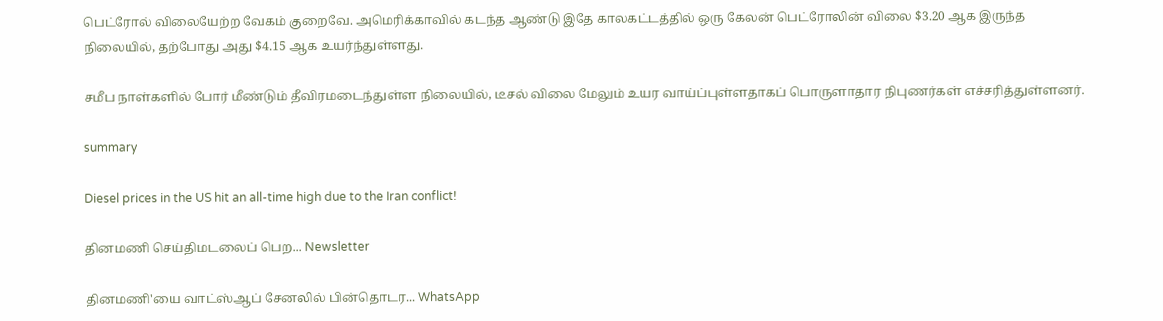பெட்ரோல் விலையேற்ற வேகம் குறைவே. அமெரிக்காவில் கடந்த ஆண்டு இதே காலகட்டத்தில் ஒரு கேலன் பெட்ரோலின் விலை $3.20 ஆக இருந்த நிலையில், தற்போது அது $4.15 ஆக உயர்ந்துள்ளது.

சமீப நாள்களில் போர் மீண்டும் தீவிரமடைந்துள்ள நிலையில், டீசல் விலை மேலும் உயர வாய்ப்புள்ளதாகப் பொருளாதார நிபுணர்கள் எச்சரித்துள்ளனர்.

summary

Diesel prices in the US hit an all-time high due to the Iran conflict!

தினமணி செய்திமடலைப் பெற... Newsletter

தினமணி'யை வாட்ஸ்ஆப் சேனலில் பின்தொடர... WhatsApp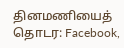தினமணியைத் தொடர: Facebook,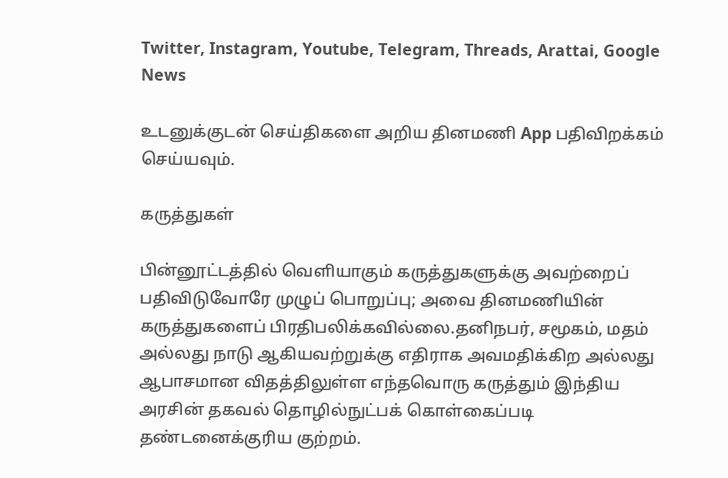Twitter, Instagram, Youtube, Telegram, Threads, Arattai, Google News

உடனுக்குடன் செய்திகளை அறிய தினமணி App பதிவிறக்கம் செய்யவும்.

கருத்துகள்

பின்னூட்டத்தில் வெளியாகும் கருத்துகளுக்கு அவற்றைப் பதிவிடுவோரே முழுப் பொறுப்பு; அவை தினமணியின் கருத்துகளைப் பிரதிபலிக்கவில்லை.தனிநபர், சமூகம், மதம் அல்லது நாடு ஆகியவற்றுக்கு எதிராக அவமதிக்கிற அல்லது ஆபாசமான விதத்திலுள்ள எந்தவொரு கருத்தும் இந்திய அரசின் தகவல் தொழில்நுட்பக் கொள்கைப்படி தண்டனைக்குரிய குற்றம்.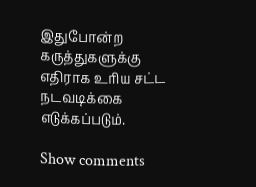இதுபோன்ற கருத்துகளுக்கு எதிராக உரிய சட்ட நடவடிக்கை எடுக்கப்படும்.

Show comments